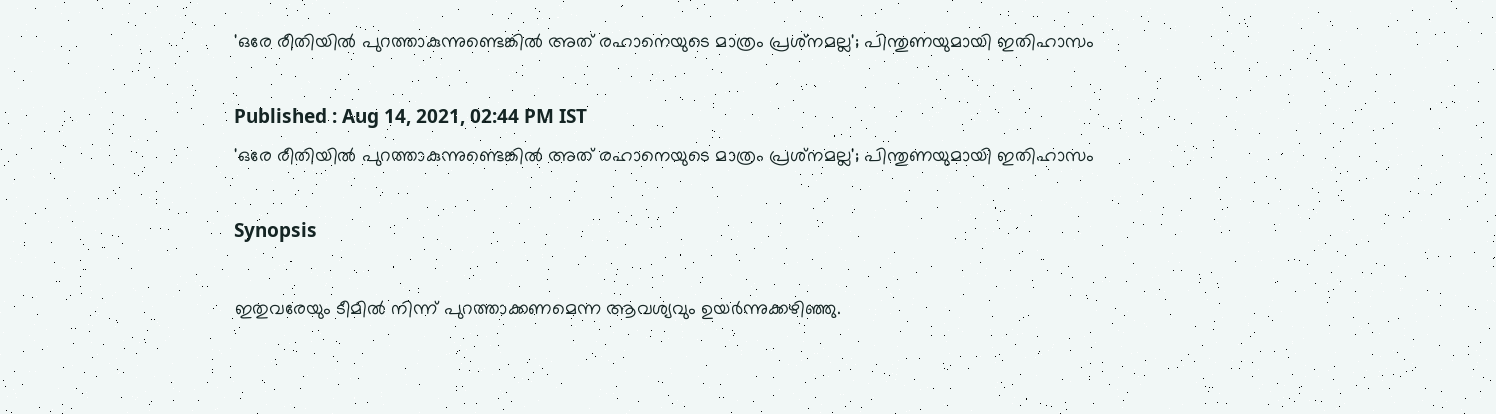'ഒരേ രീതിയില്‍ പുറത്താകുന്നുണ്ടെങ്കില്‍ അത് രഹാനെയുടെ മാത്രം പ്രശ്‌നമല്ല'; പിന്തുണയുമായി ഇതിഹാസം

Published : Aug 14, 2021, 02:44 PM IST
'ഒരേ രീതിയില്‍ പുറത്താകുന്നുണ്ടെങ്കില്‍ അത് രഹാനെയുടെ മാത്രം പ്രശ്‌നമല്ല'; പിന്തുണയുമായി ഇതിഹാസം

Synopsis

ഇതുവരേയും ടീമില്‍ നിന്ന് പുറത്താക്കണമെന്ന ആവശ്യവും ഉയര്‍ന്നുക്കഴിഞ്ഞു.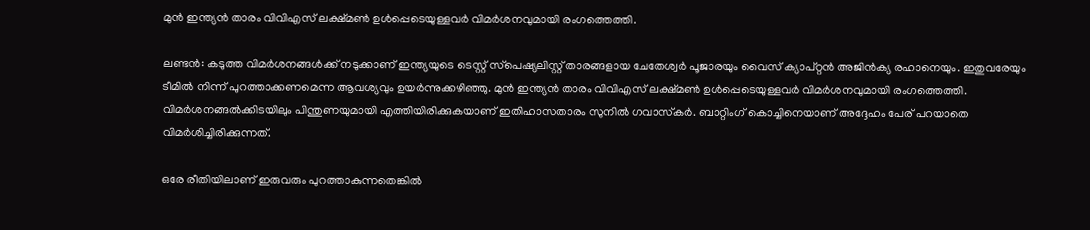മുന്‍ ഇന്ത്യന്‍ താരം വിവിഎസ് ലക്ഷ്മണ്‍ ഉള്‍പ്പെടെയുള്ളവര്‍ വിമര്‍ശനവുമായി രംഗത്തെത്തി.

ലണ്ടന്‍: കടുത്ത വിമര്‍ശനങ്ങള്‍ക്ക് നടുക്കാണ് ഇന്ത്യയുടെ ടെസ്റ്റ് സ്‌പെഷ്യലിസ്റ്റ് താരങ്ങളായ ചേതേശ്വര്‍ പൂജാരയും വൈസ് ക്യാപ്റ്റന്‍ അജിന്‍ക്യ രഹാനെയും. ഇതുവരേയും ടീമില്‍ നിന്ന് പുറത്താക്കണമെന്ന ആവശ്യവും ഉയര്‍ന്നുക്കഴിഞ്ഞു. മുന്‍ ഇന്ത്യന്‍ താരം വിവിഎസ് ലക്ഷ്മണ്‍ ഉള്‍പ്പെടെയുള്ളവര്‍ വിമര്‍ശനവുമായി രംഗത്തെത്തി. വിമര്‍ശനങ്ങല്‍ക്കിടയിലും പിന്തുണയുമായി എത്തിയിരിക്കുകയാണ് ഇതിഹാസതാരം സുനില്‍ ഗവാസ്‌കര്‍. ബാറ്റിംഗ് കൊച്ചിനെയാണ് അദ്ദേഹം പേര് പറയാതെ വിമര്‍ശിച്ചിരിക്കുന്നത്.

ഒരേ രീതിയിലാണ് ഇരുവരും പുറത്താകുന്നതെങ്കില്‍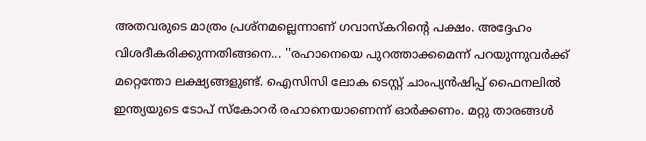അതവരുടെ മാത്രം പ്രശ്‌നമല്ലെന്നാണ് ഗവാസ്‌കറിന്റെ പക്ഷം. അദ്ദേഹം വിശദീകരിക്കുന്നതിങ്ങനെ... ''രഹാനെയെ പുറത്താക്കമെന്ന് പറയുന്നുവര്‍ക്ക് മറ്റെന്തോ ലക്ഷ്യങ്ങളുണ്ട്. ഐസിസി ലോക ടെസ്റ്റ് ചാംപ്യന്‍ഷിപ്പ് ഫൈനലില്‍ ഇന്ത്യയുടെ ടോപ് സ്‌കോറര്‍ രഹാനെയാണെന്ന് ഓര്‍ക്കണം. മറ്റു താരങ്ങള്‍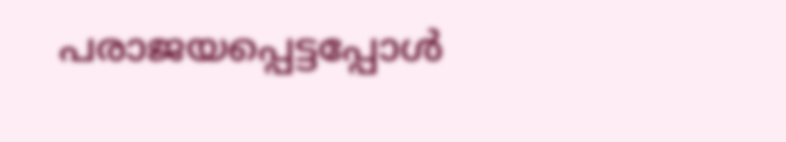പരാജയപ്പെട്ടപ്പോള്‍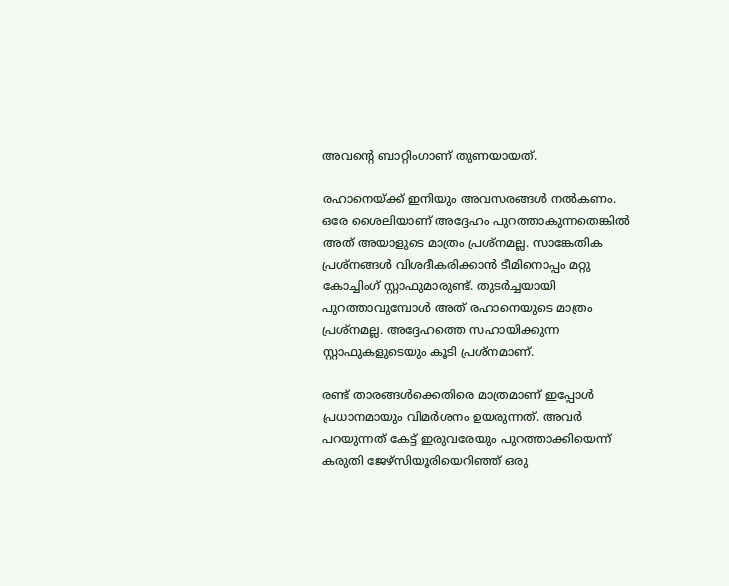അവന്റെ ബാറ്റിംഗാണ് തുണയായത്.

രഹാനെയ്ക്ക് ഇനിയും അവസരങ്ങള്‍ നല്‍കണം. ഒരേ ശൈലിയാണ് അദ്ദേഹം പുറത്താകുന്നതെങ്കില്‍ അത് അയാളുടെ മാത്രം പ്രശ്‌നമല്ല. സാങ്കേതിക പ്രശ്‌നങ്ങള്‍ വിശദീകരിക്കാന്‍ ടീമിനൊപ്പം മറ്റു കോച്ചിംഗ് സ്റ്റാഫുമാരുണ്ട്. തുടര്‍ച്ചയായി പുറത്താവുമ്പോള്‍ അത് രഹാനെയുടെ മാത്രം പ്രശ്‌നമല്ല. അദ്ദേഹത്തെ സഹായിക്കുന്ന സ്റ്റാഫുകളുടെയും കൂടി പ്രശ്‌നമാണ്.

രണ്ട് താരങ്ങള്‍ക്കെതിരെ മാത്രമാണ് ഇപ്പോള്‍ പ്രധാനമായും വിമര്‍ശനം ഉയരുന്നത്. അവര്‍ പറയുന്നത് കേട്ട് ഇരുവരേയും പുറത്താക്കിയെന്ന് കരുതി ജേഴ്‌സിയൂരിയെറിഞ്ഞ് ഒരു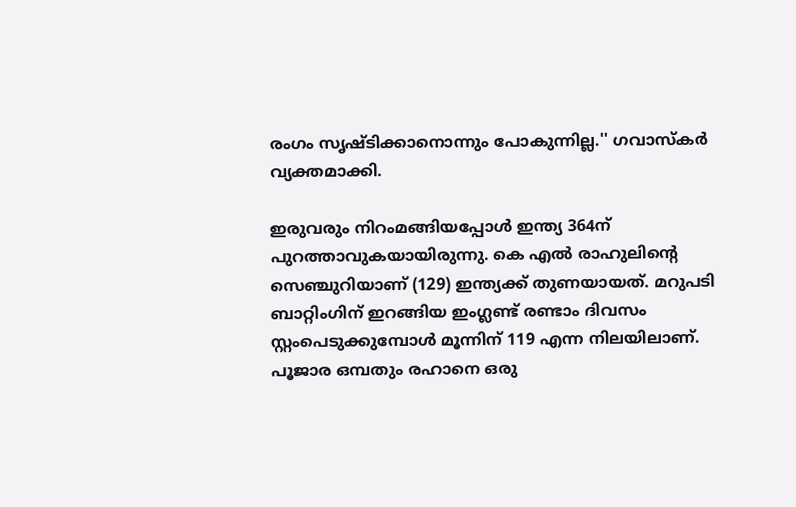രംഗം സൃഷ്ടിക്കാനൊന്നും പോകുന്നില്ല.'' ഗവാസ്‌കര്‍ വ്യക്തമാക്കി.

ഇരുവരും നിറംമങ്ങിയപ്പോള്‍ ഇന്ത്യ 364ന് പുറത്താവുകയായിരുന്നു. കെ എല്‍ രാഹുലിന്റെ സെഞ്ചുറിയാണ് (129) ഇന്ത്യക്ക് തുണയായത്. മറുപടി ബാറ്റിംഗിന് ഇറങ്ങിയ ഇംഗ്ലണ്ട് രണ്ടാം ദിവസം സ്റ്റംപെടുക്കുമ്പോള്‍ മൂന്നിന് 119 എന്ന നിലയിലാണ്. പൂജാര ഒമ്പതും രഹാനെ ഒരു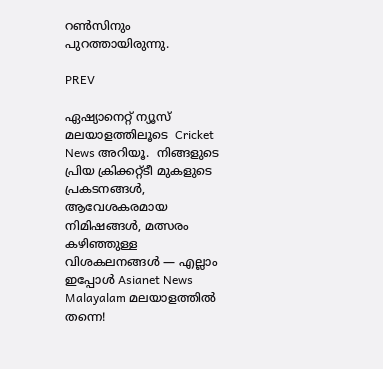റണ്‍സിനും പുറത്തായിരുന്നു.

PREV

ഏഷ്യാനെറ്റ് ന്യൂസ് മലയാളത്തിലൂടെ  Cricket News അറിയൂ.  നിങ്ങളുടെ പ്രിയ ക്രിക്കറ്റ്ടീ മുകളുടെ പ്രകടനങ്ങൾ, ആവേശകരമായ നിമിഷങ്ങൾ, മത്സരം കഴിഞ്ഞുള്ള വിശകലനങ്ങൾ — എല്ലാം ഇപ്പോൾ Asianet News Malayalam മലയാളത്തിൽ തന്നെ!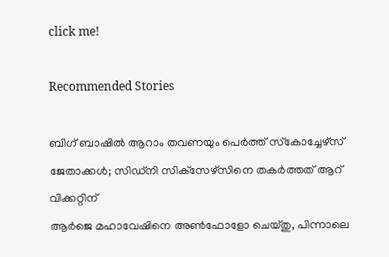click me!

Recommended Stories

ബിഗ് ബാഷില്‍ ആറാം തവണയും പെര്‍ത്ത് സ്‌കോച്ചേഴ്‌സ് ജേതാക്കള്‍; സിഡ്‌നി സിക്‌സേഴ്‌സിനെ തകര്‍ത്തത് ആറ് വിക്കറ്റിന്
ആർജെ മഹാവേഷിനെ അൺഫോളോ ചെയ്തു, പിന്നാലെ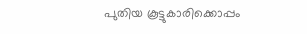പുതിയ കൂട്ടുകാരിക്കൊപ്പം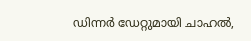ഡിന്നർ ഡേറ്റുമായി ചാഹല്‍,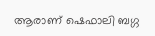ആരാണ് ഷെഫാലി ബഗ്ഗ